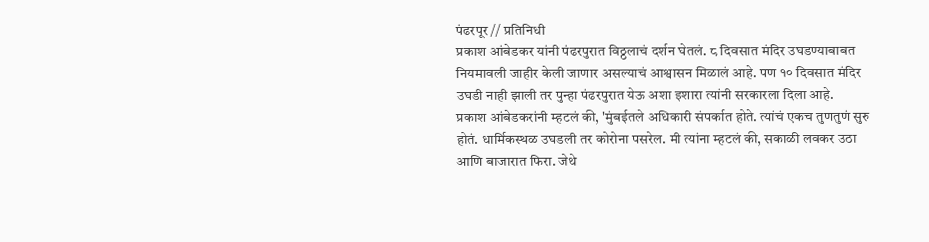पंढरपूर // प्रतिनिधी
प्रकाश आंबेडकर यांनी पंढरपुरात विठ्ठलाचं दर्शन घेतलं. ८ दिवसात मंदिर उघडण्याबाबत नियमावली जाहीर केली जाणार असल्याचं आश्वासन मिळालं आहे. पण १० दिवसात मंदिर उघडी नाही झाली तर पुन्हा पंढरपुरात येऊ अशा इशारा त्यांनी सरकारला दिला आहे.
प्रकाश आंबेडकरांनी म्हटलं की, 'मुंबईतले अधिकारी संपर्कात होते. त्यांचं एकच तुणतुणं सुरु होतं. धार्मिकस्थळ उघडली तर कोरोना पसरेल. मी त्यांना म्हटलं की, सकाळी लवकर उठा आणि बाजारात फिरा. जेथे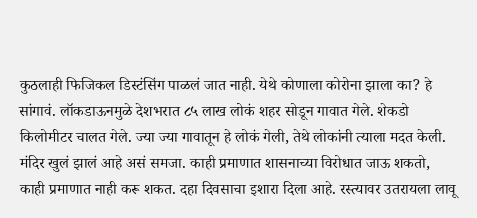कुठलाही फिजिकल डिस्टंसिंग पाळलं जात नाही. येथे कोणाला कोरोना झाला का? हे सांगावं. लॉकडाऊनमुळे देशभरात ८५ लाख लोकं शहर सोडून गावात गेले. शेकडो किलोमीटर चालत गेले. ज्या ज्या गावातून हे लोकं गेली, तेथे लोकांनी त्याला मदत केली.
मंदिर खुलं झालं आहे असं समजा. काही प्रमाणात शासनाच्या विरोधात जाऊ शकतो, काही प्रमाणात नाही करू शकत. दहा दिवसाचा इशारा दिला आहे. रस्त्यावर उतरायला लावू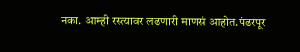नका. आम्ही रस्त्यावर लढणारी माणसं आहोत.पंढरपूर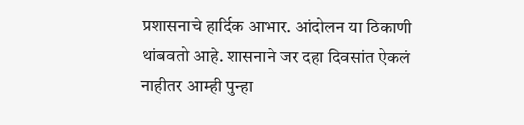प्रशासनाचे हार्दिक आभार. आंदोलन या ठिकाणी थांबवतो आहे. शासनाने जर दहा दिवसांत ऐकलं नाहीतर आम्ही पुन्हा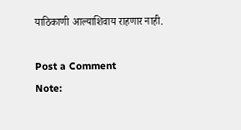याठिकाणी आल्याशिवाय राहणार नाही.

Post a Comment
Note: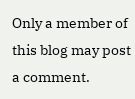Only a member of this blog may post a comment.